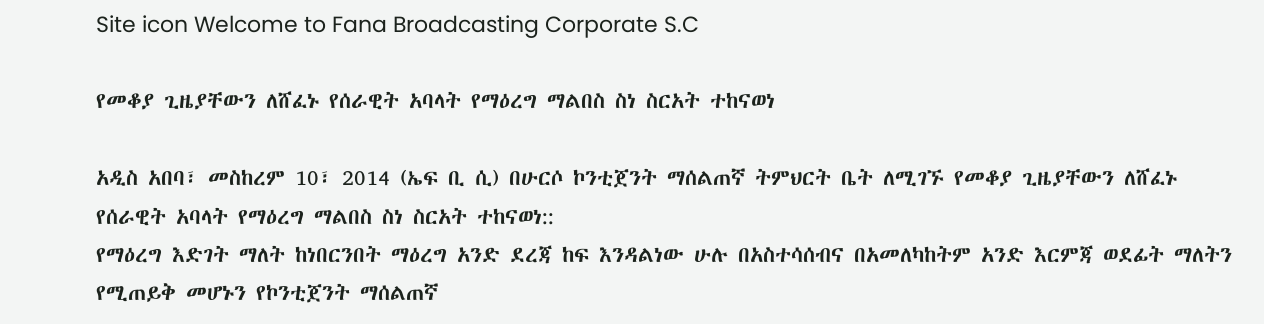Site icon Welcome to Fana Broadcasting Corporate S.C

የመቆያ ጊዜያቸውን ለሸፈኑ የሰራዊት አባላት የማዕረግ ማልበስ ስነ ስርአት ተከናወነ

አዲስ አበባ፣ መስከረም 10፣ 2014 (ኤፍ ቢ ሲ) በሁርሶ ኮንቲጀንት ማሰልጠኛ ትምህርት ቤት ለሚገኙ የመቆያ ጊዜያቸውን ለሸፈኑ የሰራዊት አባላት የማዕረግ ማልበስ ስነ ስርአት ተከናወነ::
የማዕረግ እድገት ማለት ከነበርንበት ማዕረግ አንድ ደረጃ ከፍ እንዳልነው ሁሉ በአስተሳሰብና በአመለካከትም አንድ እርምጃ ወደፊት ማለትን የሚጠይቅ መሆኑን የኮንቲጀንት ማሰልጠኛ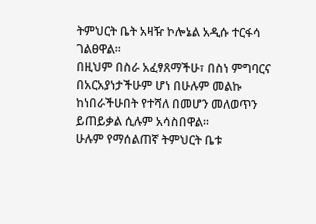ትምህርት ቤት አዛዥ ኮሎኔል አዲሱ ተርፋሳ ገልፀዋል፡፡
በዚህም በስራ አፈፃጸማችሁ፣ በስነ ምግባርና በአርአያነታችሁም ሆነ በሁሉም መልኩ ከነበራችሁበት የተሻለ በመሆን መለወጥን ይጠይቃል ሲሉም አሳስበዋል፡፡
ሁሉም የማሰልጠኛ ትምህርት ቤቱ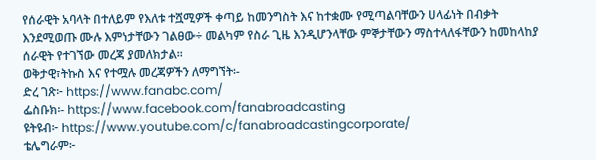የሰራዊት አባላት በተለይም የእለቱ ተሿሚዎች ቀጣይ ከመንግስት እና ከተቋሙ የሚጣልባቸውን ሀላፊነት በብቃት እንደሚወጡ ሙሉ እምነታቸውን ገልፀው÷ መልካም የስራ ጊዜ እንዲሆንላቸው ምኞታቸውን ማስተላለፋቸውን ከመከላከያ ሰራዊት የተገኘው መረጃ ያመለክታል፡፡
ወቅታዊ፣ትኩስ እና የተሟሉ መረጃዎችን ለማግኘት፡-
ድረ ገጽ፦ https://www.fanabc.com/
ፌስቡክ፡- https://www.facebook.com/fanabroadcasting
ዩትዩብ፦ https://www.youtube.com/c/fanabroadcastingcorporate/
ቴሌግራም፦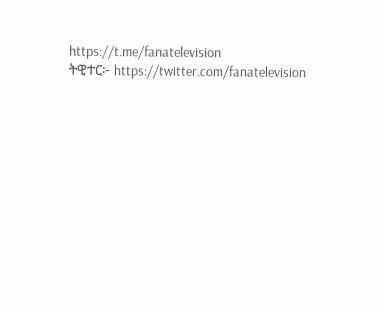https://t.me/fanatelevision
ትዊተር፦ https://twitter.com/fanatelevision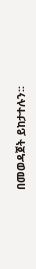በመወዳጀት ይከታተሉን፡፡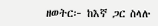ዘወትር፦ ከእኛ ጋር ስላሉ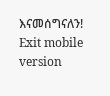እናመሰግናለን!
Exit mobile version